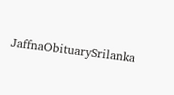JaffnaObituarySrilanka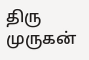திரு முருகன்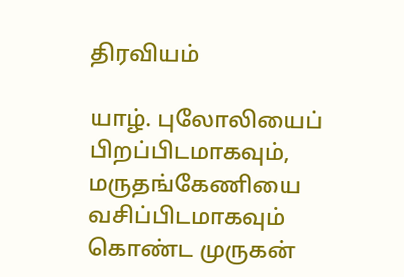திரவியம்

யாழ். புலோலியைப் பிறப்பிடமாகவும், மருதங்கேணியை வசிப்பிடமாகவும் கொண்ட முருகன்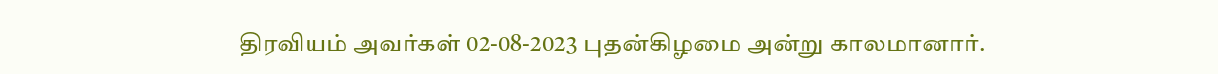திரவியம் அவர்கள் 02-08-2023 புதன்கிழமை அன்று காலமானார்.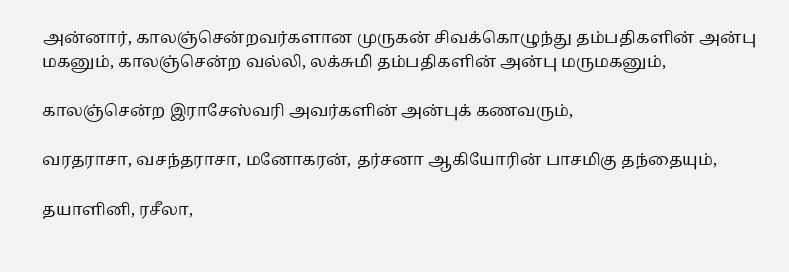அன்னார், காலஞ்சென்றவர்களான முருகன் சிவக்கொழுந்து தம்பதிகளின் அன்பு மகனும், காலஞ்சென்ற வல்லி, லக்சுமி தம்பதிகளின் அன்பு மருமகனும்,

காலஞ்சென்ற இராசேஸ்வரி அவர்களின் அன்புக் கணவரும்,

வரதராசா, வசந்தராசா, மனோகரன், தர்சனா ஆகியோரின் பாசமிகு தந்தையும்,

தயாளினி, ரசீலா,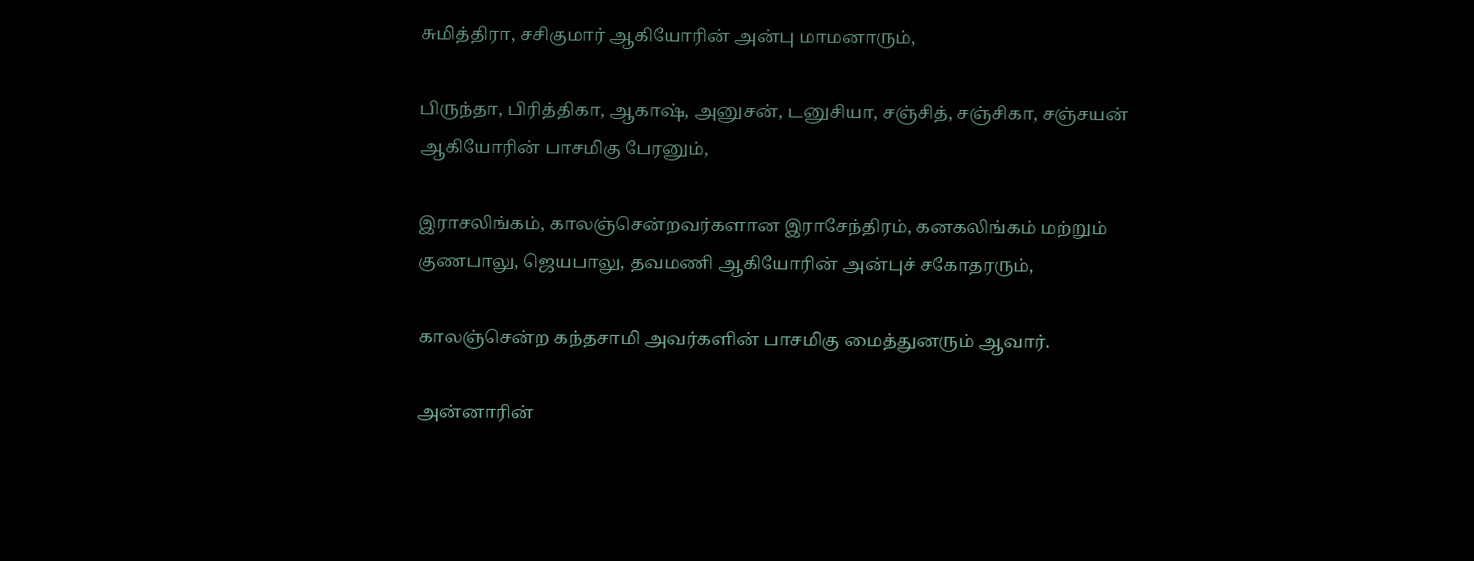சுமித்திரா, சசிகுமார் ஆகியோரின் அன்பு மாமனாரும்,

பிருந்தா, பிரித்திகா, ஆகாஷ், அனுசன், டனுசியா, சஞ்சித், சஞ்சிகா, சஞ்சயன் ஆகியோரின் பாசமிகு பேரனும்,

இராசலிங்கம், காலஞ்சென்றவர்களான இராசேந்திரம், கனகலிங்கம் மற்றும் குணபாலு, ஜெயபாலு, தவமணி ஆகியோரின் அன்புச் சகோதரரும்,

காலஞ்சென்ற கந்தசாமி அவர்களின் பாசமிகு மைத்துனரும் ஆவார்.

அன்னாரின்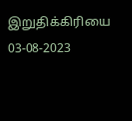இறுதிக்கிரியை 03-08-2023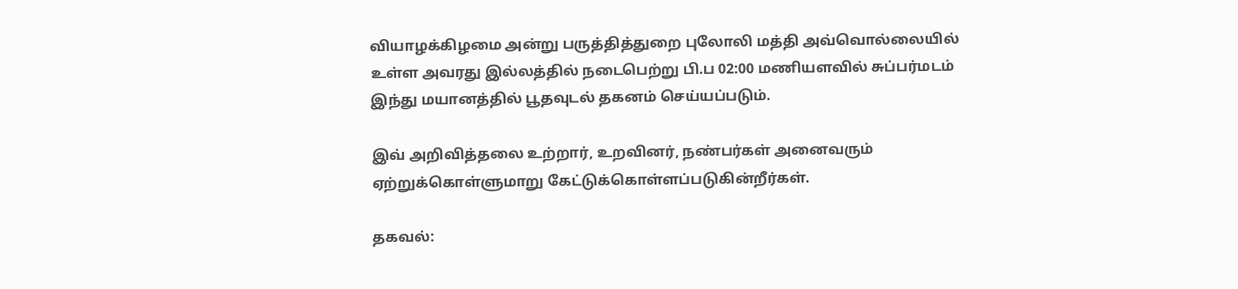வியாழக்கிழமை அன்று பருத்தித்துறை புலோலி மத்தி அவ்வொல்லையில் உள்ள அவரது இல்லத்தில் நடைபெற்று பி.ப 02:00 மணியளவில் சுப்பர்மடம் இந்து மயானத்தில் பூதவுடல் தகனம் செய்யப்படும்.

இவ் அறிவித்தலை உற்றார், உறவினர், நண்பர்கள் அனைவரும் ஏற்றுக்கொள்ளுமாறு கேட்டுக்கொள்ளப்படுகின்றீர்கள்.

தகவல்: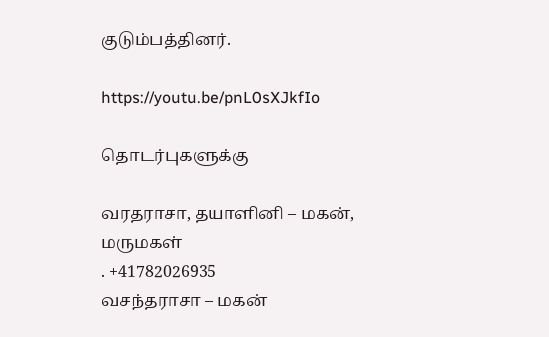குடும்பத்தினர்.

https://youtu.be/pnL0sXJkfIo

தொடர்புகளுக்கு

வரதராசா, தயாளினி – மகன், மருமகள்
. +41782026935
வசந்தராசா – மகன்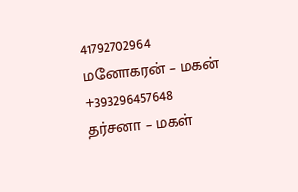41792702964
மனோகரன் – மகன்
+393296457648
தர்சனா – மகள்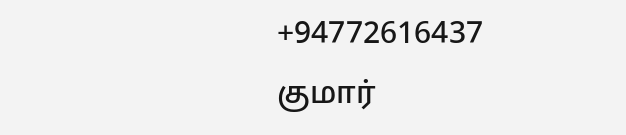+94772616437
குமார்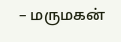– மருமகன்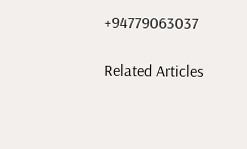+94779063037

Related Articles